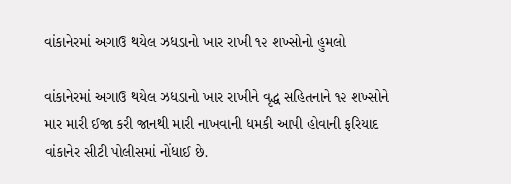વાંકાનેરમાં અગાઉ થયેલ ઝધડાનો ખાર રાખી ૧૨ શખ્સોનો હુમલો

વાંકાનેરમાં અગાઉ થયેલ ઝધડાનો ખાર રાખીને વૃદ્ધ સહિતનાને ૧૨ શખ્સોને માર મારી ઈજા કરી જાનથી મારી નાખવાની ધમકી આપી હોવાની ફરિયાદ વાંકાનેર સીટી પોલીસમાં નોંધાઈ છે.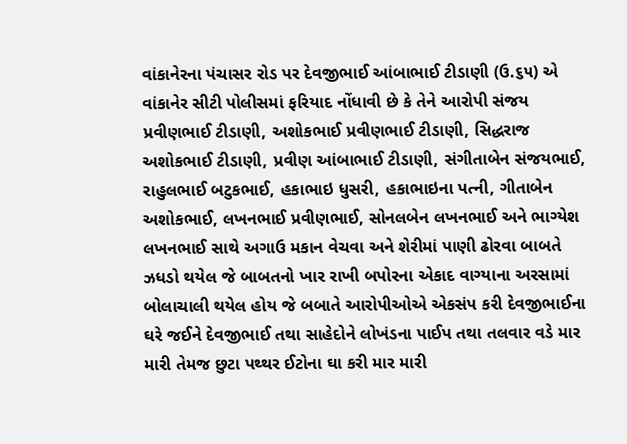વાંકાનેરના પંચાસર રોડ પર દેવજીભાઈ આંબાભાઈ ટીડાણી (ઉ.૬૫) એ વાંકાનેર સીટી પોલીસમાં ફરિયાદ નોંધાવી છે કે તેને આરોપી સંજય પ્રવીણભાઈ ટીડાણી, અશોકભાઈ પ્રવીણભાઈ ટીડાણી, સિદ્ધરાજ અશોકભાઈ ટીડાણી, પ્રવીણ આંબાભાઈ ટીડાણી, સંગીતાબેન સંજયભાઈ, રાહુલભાઈ બટુકભાઈ, હકાભાઇ ધુસરી, હકાભાઇના પત્ની, ગીતાબેન અશોકભાઈ, લખનભાઈ પ્રવીણભાઈ, સોનલબેન લખનભાઈ અને ભાગ્યેશ લખનભાઈ સાથે અગાઉ મકાન વેચવા અને શેરીમાં પાણી ઢોરવા બાબતે ઝધડો થયેલ જે બાબતનો ખાર રાખી બપોરના એકાદ વાગ્યાના અરસામાં બોલાચાલી થયેલ હોય જે બબાતે આરોપીઓએ એકસંપ કરી દેવજીભાઈના ઘરે જઈને દેવજીભાઈ તથા સાહેદોને લોખંડના પાઈપ તથા તલવાર વડે માર મારી તેમજ છુટા પથ્થર ઈટોના ઘા કરી માર મારી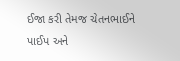ઈજા કરી તેમજ ચેતનભાઈને પાઈપ અને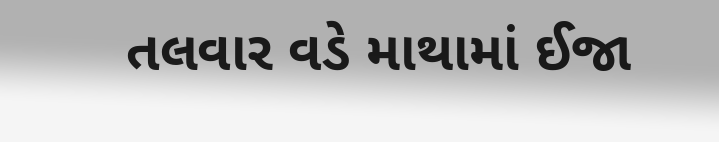તલવાર વડે માથામાં ઈજા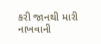કરી જાનથી મારી નાખવાની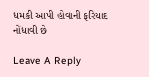ધમકી આપી હોવાની ફરિયાદ નોંધાવી છે

Leave A Reply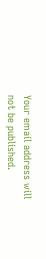Your email address will not be published.